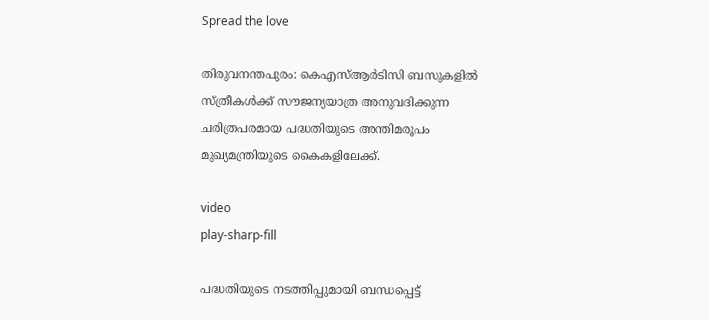Spread the love

തിരുവനന്തപുരം: കെഎസ്‌ആർടിസി ബസുകളില്‍ സ്ത്രീകള്‍ക്ക് സൗജന്യയാത്ര അനുവദിക്കുന്ന ചരിത്രപരമായ പദ്ധതിയുടെ അന്തിമരൂപം മുഖ്യമന്ത്രിയുടെ കൈകളിലേക്ക്.

video
play-sharp-fill

പദ്ധതിയുടെ നടത്തിപ്പുമായി ബന്ധപ്പെട്ട്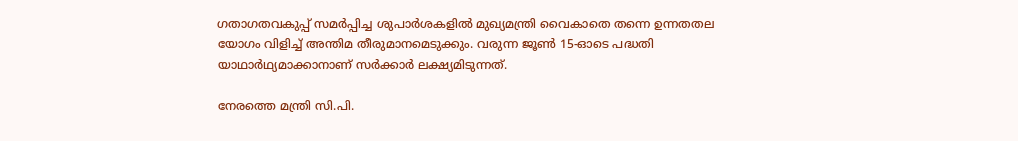ഗതാഗതവകുപ്പ് സമർപ്പിച്ച ശുപാർശകളില്‍ മുഖ്യമന്ത്രി വൈകാതെ തന്നെ ഉന്നതതല യോഗം വിളിച്ച്‌ അന്തിമ തീരുമാനമെടുക്കും. വരുന്ന ജൂണ്‍ 15-ഓടെ പദ്ധതി യാഥാർഥ്യമാക്കാനാണ് സർക്കാർ ലക്ഷ്യമിടുന്നത്.

നേരത്തെ മന്ത്രി സി.പി.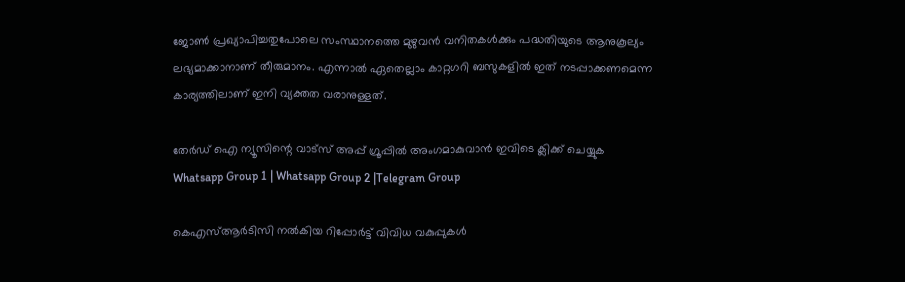ജോണ്‍ പ്രഖ്യാപിച്ചതുപോലെ സംസ്ഥാനത്തെ മുഴുവൻ വനിതകള്‍ക്കും പദ്ധതിയുടെ ആനുകൂല്യം ലഭ്യമാക്കാനാണ് തീരുമാനം. എന്നാല്‍ ഏതെല്ലാം കാറ്റഗറി ബസുകളില്‍ ഇത് നടപ്പാക്കണമെന്ന കാര്യത്തിലാണ് ഇനി വ്യക്തത വരാനുള്ളത്.

തേർഡ് ഐ ന്യൂസിന്റെ വാട്സ് അപ്പ് ഗ്രൂപ്പിൽ അംഗമാകുവാൻ ഇവിടെ ക്ലിക്ക് ചെയ്യുക
Whatsapp Group 1 | Whatsapp Group 2 |Telegram Group

കെഎസ്‌ആർടിസി നല്‍കിയ റിപ്പോർട്ട് വിവിധ വകുപ്പുകള്‍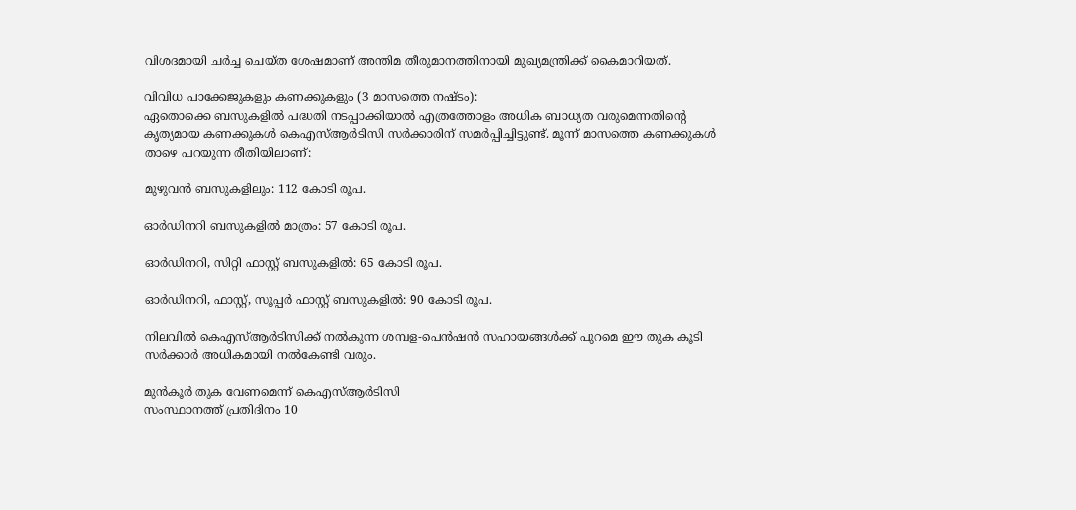വിശദമായി ചർച്ച ചെയ്ത ശേഷമാണ് അന്തിമ തീരുമാനത്തിനായി മുഖ്യമന്ത്രിക്ക് കൈമാറിയത്.

വിവിധ പാക്കേജുകളും കണക്കുകളും (3 മാസത്തെ നഷ്ടം):
ഏതൊക്കെ ബസുകളില്‍ പദ്ധതി നടപ്പാക്കിയാല്‍ എത്രത്തോളം അധിക ബാധ്യത വരുമെന്നതിന്റെ കൃത്യമായ കണക്കുകള്‍ കെഎസ്‌ആർടിസി സർക്കാരിന് സമർപ്പിച്ചിട്ടുണ്ട്. മൂന്ന് മാസത്തെ കണക്കുകള്‍ താഴെ പറയുന്ന രീതിയിലാണ്:

മുഴുവൻ ബസുകളിലും: 112 കോടി രൂപ.

ഓർഡിനറി ബസുകളില്‍ മാത്രം: 57 കോടി രൂപ.

ഓർഡിനറി, സിറ്റി ഫാസ്റ്റ് ബസുകളില്‍: 65 കോടി രൂപ.

ഓർഡിനറി, ഫാസ്റ്റ്, സൂപ്പർ ഫാസ്റ്റ് ബസുകളില്‍: 90 കോടി രൂപ.

നിലവില്‍ കെഎസ്‌ആർടിസിക്ക് നല്‍കുന്ന ശമ്പള-പെൻഷൻ സഹായങ്ങള്‍ക്ക് പുറമെ ഈ തുക കൂടി സർക്കാർ അധികമായി നല്‍കേണ്ടി വരും.

മുൻകൂർ തുക വേണമെന്ന് കെഎസ്‌ആർടിസി
സംസ്ഥാനത്ത് പ്രതിദിനം 10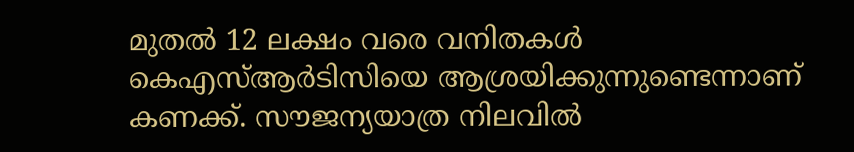മുതല്‍ 12 ലക്ഷം വരെ വനിതകള്‍ കെഎസ്‌ആർടിസിയെ ആശ്രയിക്കുന്നുണ്ടെന്നാണ് കണക്ക്. സൗജന്യയാത്ര നിലവില്‍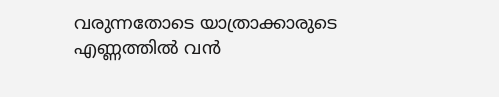വരുന്നതോടെ യാത്രാക്കാരുടെ എണ്ണത്തില്‍ വൻ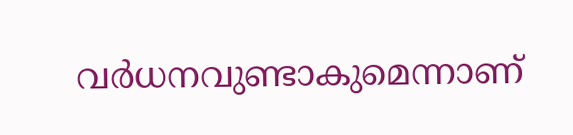വർധനവുണ്ടാകുമെന്നാണ്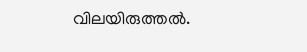വിലയിരുത്തല്‍.